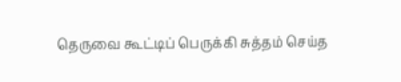தெருவை கூட்டிப் பெருக்கி சுத்தம் செய்த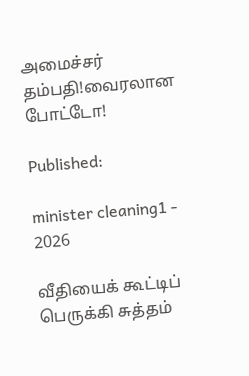அமைச்சர் தம்பதி!வைரலான போட்டோ!

Published:

minister cleaning1 - 2026

வீதியைக் கூட்டிப் பெருக்கி சுத்தம்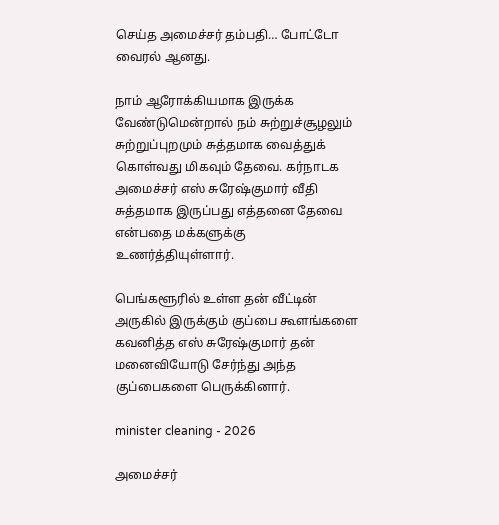செய்த அமைச்சர் தம்பதி… போட்டோ வைரல் ஆனது.

நாம் ஆரோக்கியமாக இருக்க வேண்டுமென்றால் நம் சுற்றுச்சூழலும் சுற்றுப்புறமும் சுத்தமாக வைத்துக் கொள்வது மிகவும் தேவை. கர்நாடக அமைச்சர் எஸ் சுரேஷ்குமார் வீதி சுத்தமாக இருப்பது எத்தனை தேவை என்பதை மக்களுக்கு உணர்த்தியுள்ளார்.

பெங்களூரில் உள்ள தன் வீட்டின் அருகில் இருக்கும் குப்பை கூளங்களை கவனித்த எஸ் சுரேஷ்குமார் தன் மனைவியோடு சேர்ந்து அந்த குப்பைகளை பெருக்கினார்.

minister cleaning - 2026

அமைச்சர்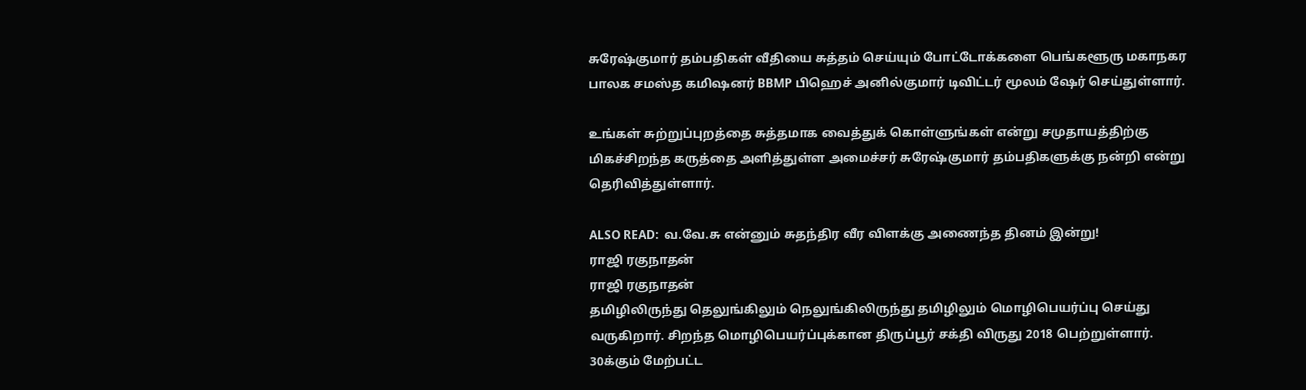சுரேஷ்குமார் தம்பதிகள் வீதியை சுத்தம் செய்யும் போட்டோக்களை பெங்களூரு மகாநகர பாலக சமஸ்த கமிஷனர் BBMP பிஹெச் அனில்குமார் டிவிட்டர் மூலம் ஷேர் செய்துள்ளார்.

உங்கள் சுற்றுப்புறத்தை சுத்தமாக வைத்துக் கொள்ளுங்கள் என்று சமுதாயத்திற்கு மிகச்சிறந்த கருத்தை அளித்துள்ள அமைச்சர் சுரேஷ்குமார் தம்பதிகளுக்கு நன்றி என்று தெரிவித்துள்ளார்.

ALSO READ:  வ.வே.சு என்னும் சுதந்திர வீர விளக்கு அணைந்த தினம் இன்று!
ராஜி ரகுநாதன்
ராஜி ரகுநாதன்
தமிழிலிருந்து தெலுங்கிலும் நெலுங்கிலிருந்து தமிழிலும் மொழிபெயர்ப்பு செய்து வருகிறார். சிறந்த மொழிபெயர்ப்புக்கான திருப்பூர் சக்தி விருது 2018 பெற்றுள்ளார். 30க்கும் மேற்பட்ட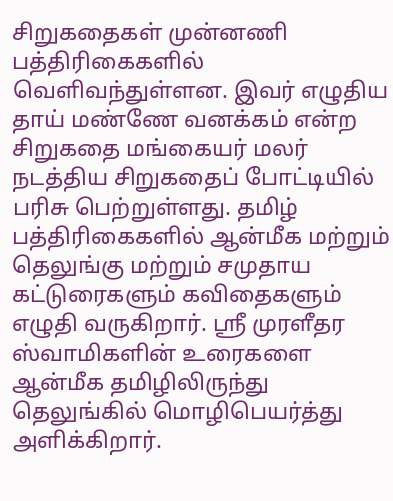சிறுகதைகள் முன்னணி பத்திரிகைகளில் வெளிவந்துள்ளன. இவர் எழுதிய தாய் மண்ணே வனக்கம் என்ற சிறுகதை மங்கையர் மலர் நடத்திய சிறுகதைப் போட்டியில் பரிசு பெற்றுள்ளது. தமிழ் பத்திரிகைகளில் ஆன்மீக மற்றும் தெலுங்கு மற்றும் சமுதாய கட்டுரைகளும் கவிதைகளும் எழுதி வருகிறார். ஸ்ரீ முரளீதர ஸ்வாமிகளின் உரைகளை ஆன்மீக தமிழிலிருந்து தெலுங்கில் மொழிபெயர்த்து அளிக்கிறார்.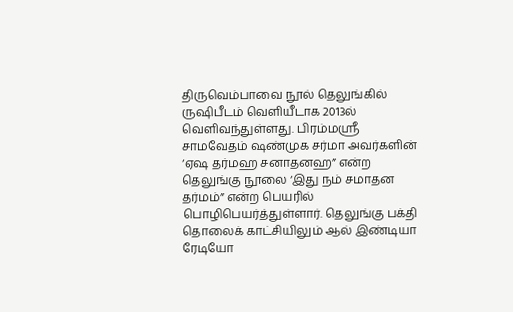திருவெம்பாவை நூல் தெலுங்கில் ருஷிபீடம் வெளியீடாக 2013ல் வெளிவந்துள்ளது. பிரம்மஸ்ரீ சாமவேதம் ஷண்முக சர்மா அவர்களின் ‘ஏஷ தர்மஹ சனாதனஹ” என்ற தெலுங்கு நூலை ‘இது நம் சமாதன தர்மம்” என்ற பெயரில் பொழிபெயர்த்துள்ளார். தெலுங்கு பக்தி தொலைக் காட்சியிலும் ஆல் இண்டியா ரேடியோ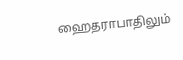ஹைதராபாதிலும்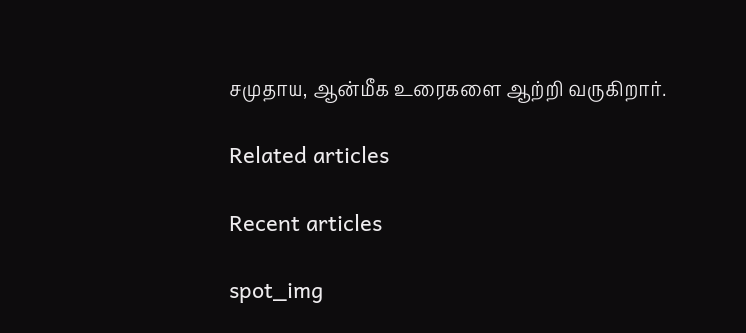சமுதாய, ஆன்மீக உரைகளை ஆற்றி வருகிறார்.

Related articles

Recent articles

spot_img